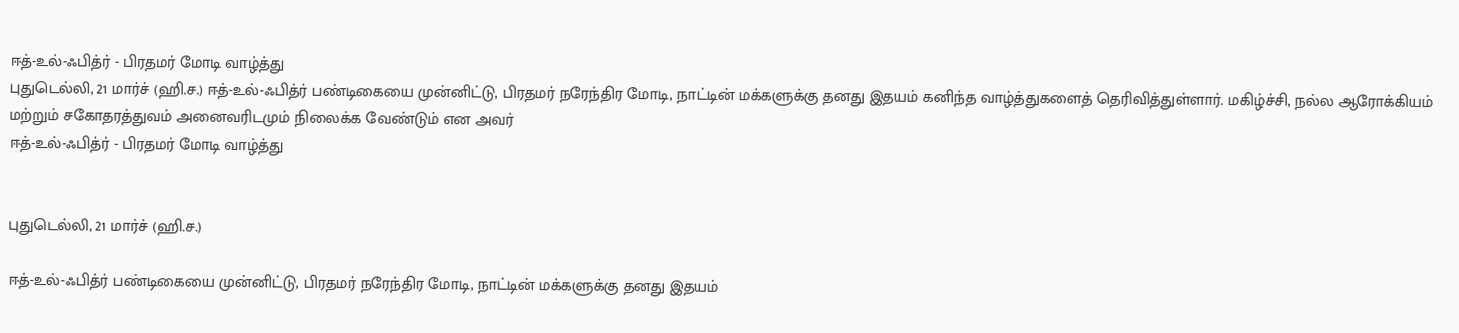ஈத்-உல்-ஃபித்ர் - பிரதமர் மோடி வாழ்த்து
புதுடெல்லி, 21 மார்ச் (ஹி.ச.) ஈத்-உல்-ஃபித்ர் பண்டிகையை முன்னிட்டு, பிரதமர் நரேந்திர மோடி, நாட்டின் மக்களுக்கு தனது இதயம் கனிந்த வாழ்த்துகளைத் தெரிவித்துள்ளார். மகிழ்ச்சி, நல்ல ஆரோக்கியம் மற்றும் சகோதரத்துவம் அனைவரிடமும் நிலைக்க வேண்டும் என அவர்
ஈத்-உல்-ஃபித்ர் - பிரதமர் மோடி வாழ்த்து


புதுடெல்லி, 21 மார்ச் (ஹி.ச.)

ஈத்-உல்-ஃபித்ர் பண்டிகையை முன்னிட்டு, பிரதமர் நரேந்திர மோடி, நாட்டின் மக்களுக்கு தனது இதயம்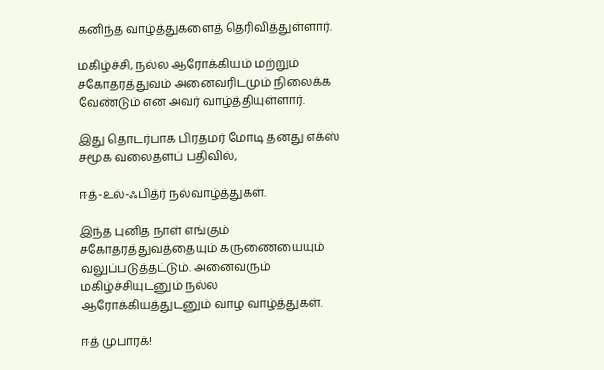கனிந்த வாழ்த்துகளைத் தெரிவித்துள்ளார்.

மகிழ்ச்சி, நல்ல ஆரோக்கியம் மற்றும் சகோதரத்துவம் அனைவரிடமும் நிலைக்க வேண்டும் என அவர் வாழ்த்தியுள்ளார்.

இது தொடர்பாக பிரதமர் மோடி தனது எக்ஸ் சமூக வலைதளப் பதிவில்,

ஈத்-உல்-ஃபித்ர் நல்வாழ்த்துகள்.

இந்த புனித நாள் எங்கும் சகோதரத்துவத்தையும் கருணையையும் வலுப்படுத்தட்டும். அனைவரும் மகிழ்ச்சியுடனும் நல்ல ஆரோக்கியத்துடனும் வாழ வாழ்த்துகள்.

ஈத் முபாரக்!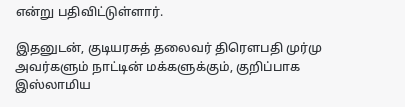என்று பதிவிட்டுள்ளார்.

இதனுடன், குடியரசுத் தலைவர் திரௌபதி முர்மு அவர்களும் நாட்டின் மக்களுக்கும், குறிப்பாக இஸ்லாமிய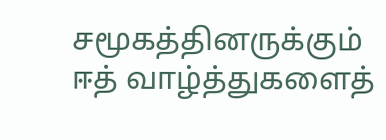சமூகத்தினருக்கும் ஈத் வாழ்த்துகளைத்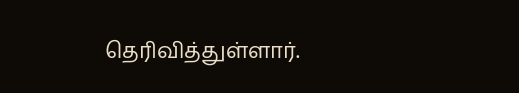தெரிவித்துள்ளார்.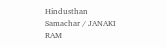Hindusthan Samachar / JANAKI RAM